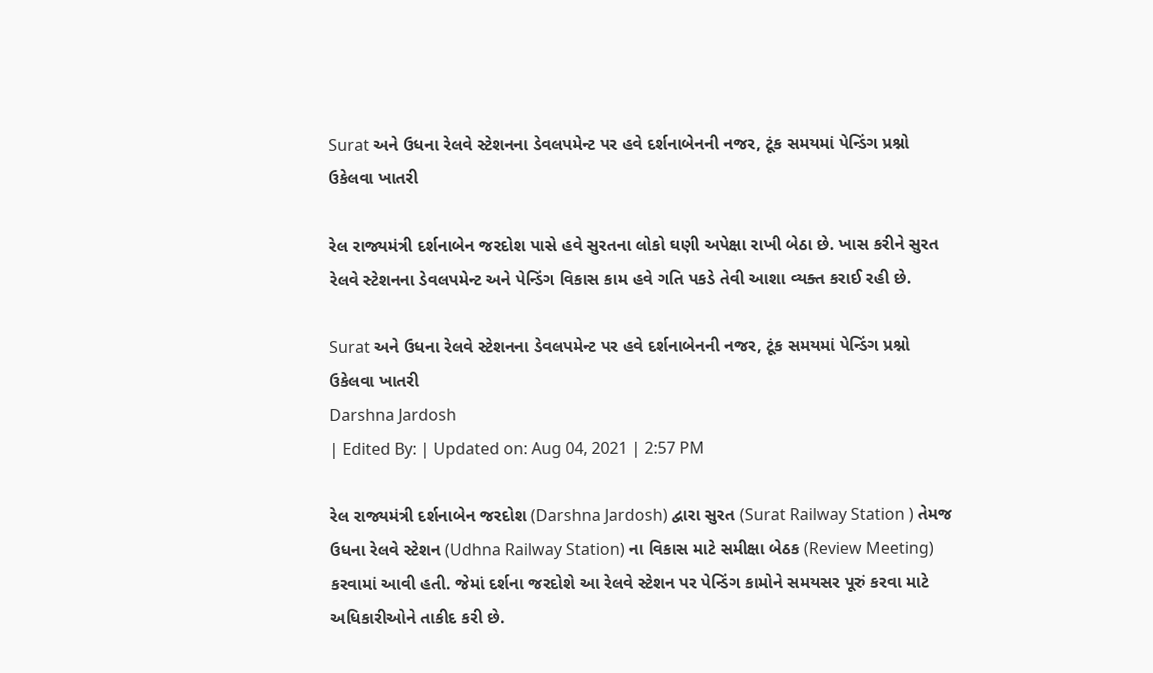Surat અને ઉધના રેલવે સ્ટેશનના ડેવલપમેન્ટ પર હવે દર્શનાબેનની નજર, ટૂંક સમયમાં પેન્ડિંગ પ્રશ્નો ઉકેલવા ખાતરી

રેલ રાજ્યમંત્રી દર્શનાબેન જરદોશ પાસે હવે સુરતના લોકો ઘણી અપેક્ષા રાખી બેઠા છે. ખાસ કરીને સુરત રેલવે સ્ટેશનના ડેવલપમેન્ટ અને પેન્ડિંગ વિકાસ કામ હવે ગતિ પકડે તેવી આશા વ્યક્ત કરાઈ રહી છે.

Surat અને ઉધના રેલવે સ્ટેશનના ડેવલપમેન્ટ પર હવે દર્શનાબેનની નજર, ટૂંક સમયમાં પેન્ડિંગ પ્રશ્નો ઉકેલવા ખાતરી
Darshna Jardosh
| Edited By: | Updated on: Aug 04, 2021 | 2:57 PM

રેલ રાજ્યમંત્રી દર્શનાબેન જરદોશ (Darshna Jardosh) દ્વારા સુરત (Surat Railway Station ) તેમજ ઉધના રેલવે સ્ટેશન (Udhna Railway Station) ના વિકાસ માટે સમીક્ષા બેઠક (Review Meeting) કરવામાં આવી હતી. જેમાં દર્શના જરદોશે આ રેલવે સ્ટેશન પર પેન્ડિંગ કામોને સમયસર પૂરું કરવા માટે અધિકારીઓને તાકીદ કરી છે.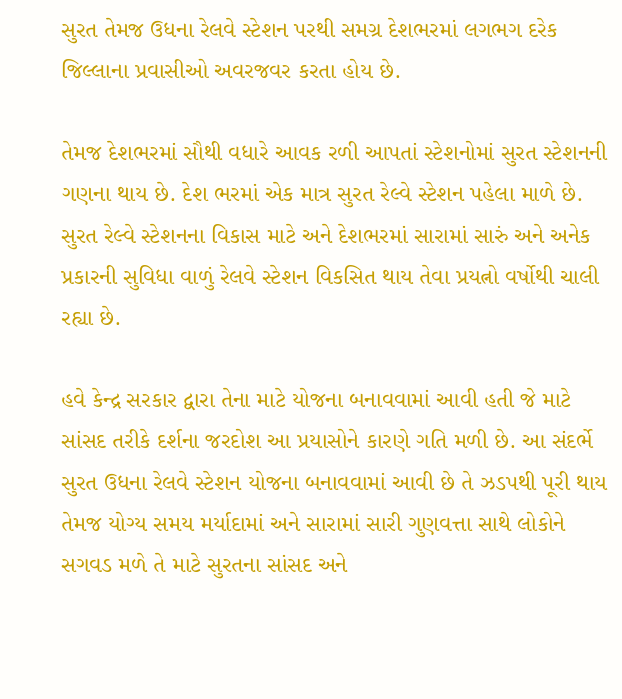સુરત તેમજ ઉધના રેલવે સ્ટેશન પરથી સમગ્ર દેશભરમાં લગભગ દરેક જિલ્લાના પ્રવાસીઓ અવરજવર કરતા હોય છે.

તેમજ દેશભરમાં સૌથી વધારે આવક રળી આપતાં સ્ટેશનોમાં સુરત સ્ટેશનની ગણના થાય છે. દેશ ભરમાં એક માત્ર સુરત રેલ્વે સ્ટેશન પહેલા માળે છે. સુરત રેલ્વે સ્ટેશનના વિકાસ માટે અને દેશભરમાં સારામાં સારું અને અનેક પ્રકારની સુવિધા વાળું રેલવે સ્ટેશન વિકસિત થાય તેવા પ્રયત્નો વર્ષોથી ચાલી રહ્યા છે.

હવે કેન્દ્ર સરકાર દ્વારા તેના માટે યોજના બનાવવામાં આવી હતી જે માટે સાંસદ તરીકે દર્શના જરદોશ આ પ્રયાસોને કારણે ગતિ મળી છે. આ સંદર્ભે સુરત ઉધના રેલવે સ્ટેશન યોજના બનાવવામાં આવી છે તે ઝડપથી પૂરી થાય તેમજ યોગ્ય સમય મર્યાદામાં અને સારામાં સારી ગુણવત્તા સાથે લોકોને સગવડ મળે તે માટે સુરતના સાંસદ અને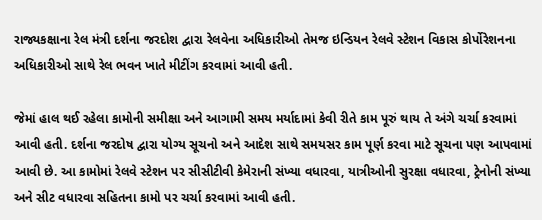રાજ્યકક્ષાના રેલ મંત્રી દર્શના જરદોશ દ્વારા રેલવેના અધિકારીઓ તેમજ ઇન્ડિયન રેલવે સ્ટેશન વિકાસ કોર્પોરેશનના અધિકારીઓ સાથે રેલ ભવન ખાતે મીટીંગ કરવામાં આવી હતી.

જેમાં હાલ થઈ રહેલા કામોની સમીક્ષા અને આગામી સમય મર્યાદામાં કેવી રીતે કામ પૂરું થાય તે અંગે ચર્ચા કરવામાં આવી હતી. દર્શના જરદોષ દ્વારા યોગ્ય સૂચનો અને આદેશ સાથે સમયસર કામ પૂર્ણ કરવા માટે સૂચના પણ આપવામાં આવી છે. આ કામોમાં રેલવે સ્ટેશન પર સીસીટીવી કેમેરાની સંખ્યા વધારવા, યાત્રીઓની સુરક્ષા વધારવા, ટ્રેનોની સંખ્યા અને સીટ વધારવા સહિતના કામો પર ચર્ચા કરવામાં આવી હતી.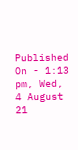Published On - 1:13 pm, Wed, 4 August 21